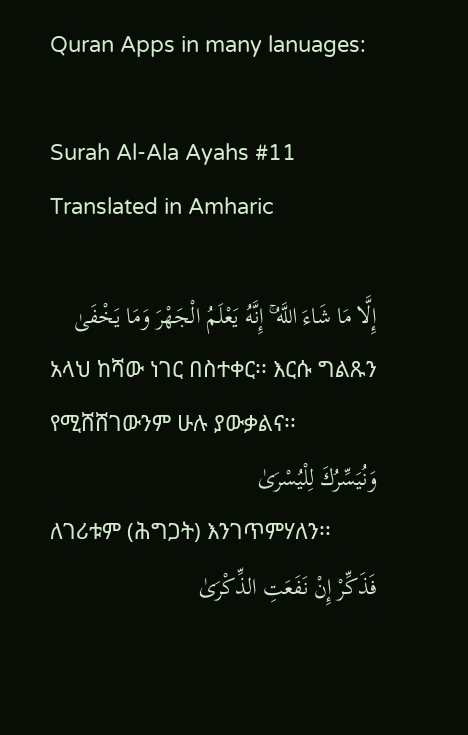Quran Apps in many lanuages:

Surah Al-Ala Ayahs #11 Translated in Amharic

إِلَّا مَا شَاءَ اللَّهُ ۚ إِنَّهُ يَعْلَمُ الْجَهْرَ وَمَا يَخْفَىٰ
አላህ ከሻው ነገር በስተቀር፡፡ እርሱ ግልጹን የሚሸሸገውንም ሁሉ ያውቃልና፡፡
وَنُيَسِّرُكَ لِلْيُسْرَىٰ
ለገሪቱም (ሕግጋት) እንገጥምሃለን፡፡
فَذَكِّرْ إِنْ نَفَعَتِ الذِّكْرَىٰ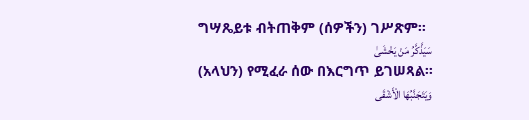ግሣጼይቱ ብትጠቅም (ሰዎችን) ገሥጽም፡፡
سَيَذَّكَّرُ مَنْ يَخْشَىٰ
(አላህን) የሚፈራ ሰው በእርግጥ ይገሠጻል፡፡
وَيَتَجَنَّبُهَا الْأَشْقَى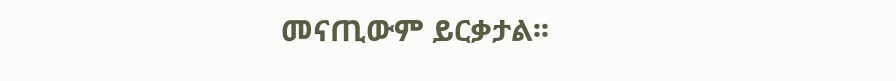መናጢውም ይርቃታል፡፡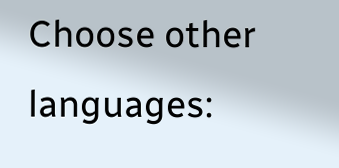Choose other languages: